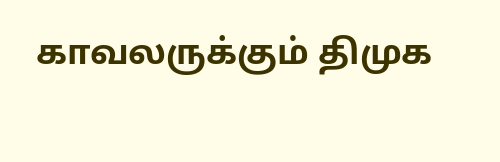காவலருக்கும் திமுக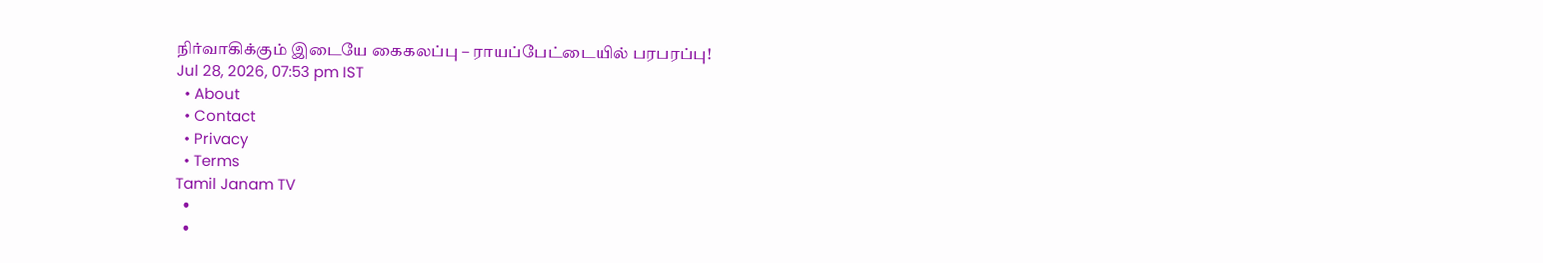நிர்வாகிக்கும் இடையே கைகலப்பு – ராயப்பேட்டையில் பரபரப்பு!
Jul 28, 2026, 07:53 pm IST
  • About
  • Contact
  • Privacy
  • Terms
Tamil Janam TV
  •
  •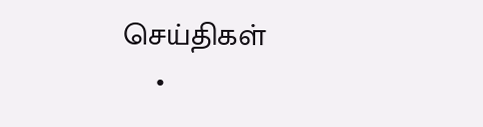செய்திகள்
    •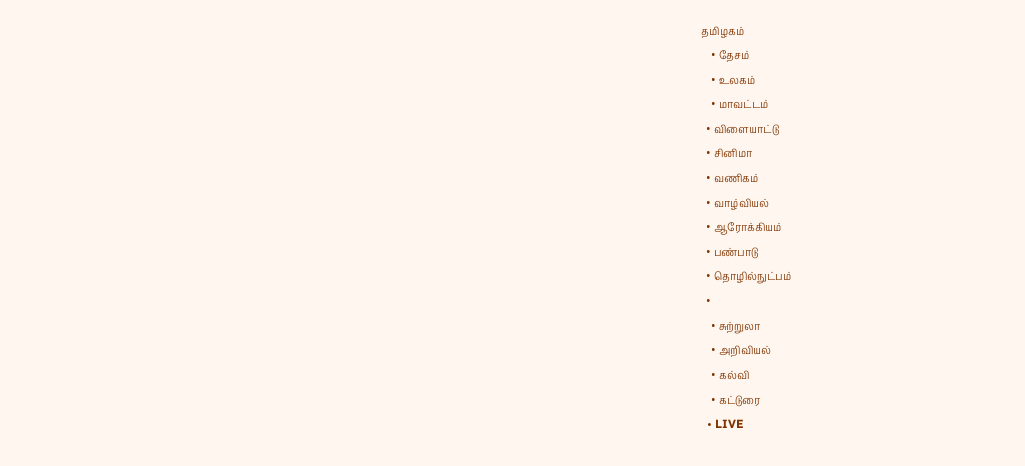தமிழகம்
    • தேசம்
    • உலகம்
    • மாவட்டம்
  • விளையாட்டு
  • சினிமா
  • வணிகம்
  • வாழ்வியல்
  • ஆரோக்கியம்
  • பண்பாடு
  • தொழில்நுட்பம்
  •
    • சுற்றுலா
    • அறிவியல்
    • கல்வி
    • கட்டுரை
  • LIVE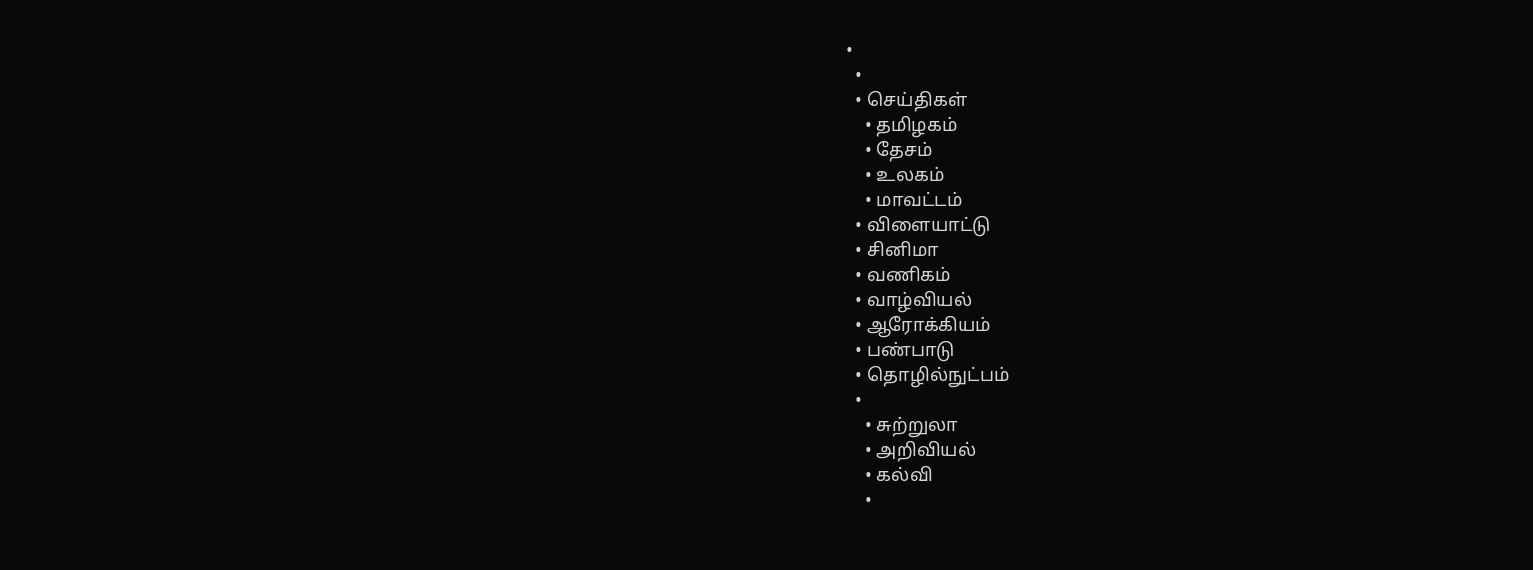•
  •
  • செய்திகள்
    • தமிழகம்
    • தேசம்
    • உலகம்
    • மாவட்டம்
  • விளையாட்டு
  • சினிமா
  • வணிகம்
  • வாழ்வியல்
  • ஆரோக்கியம்
  • பண்பாடு
  • தொழில்நுட்பம்
  •
    • சுற்றுலா
    • அறிவியல்
    • கல்வி
    •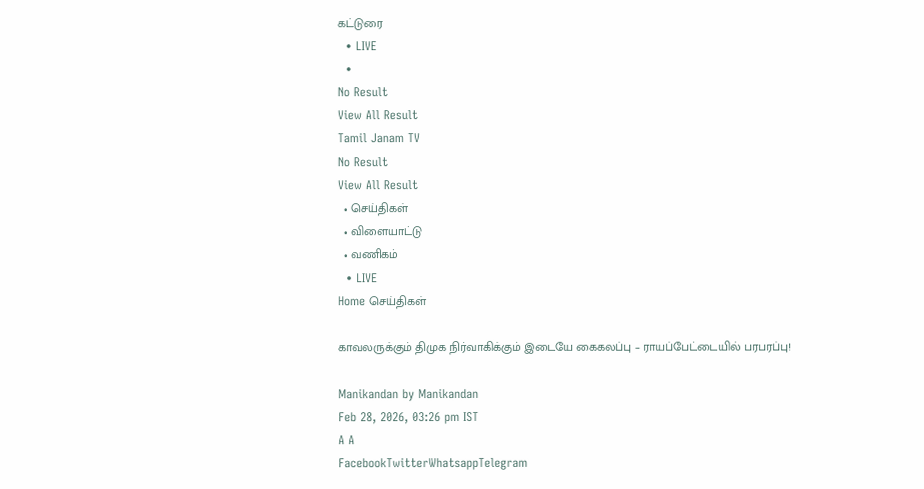கட்டுரை
  • LIVE
  •
No Result
View All Result
Tamil Janam TV
No Result
View All Result
  • செய்திகள்
  • விளையாட்டு
  • வணிகம்
  • LIVE
Home செய்திகள்

காவலருக்கும் திமுக நிர்வாகிக்கும் இடையே கைகலப்பு – ராயப்பேட்டையில் பரபரப்பு!

Manikandan by Manikandan
Feb 28, 2026, 03:26 pm IST
A A
FacebookTwitterWhatsappTelegram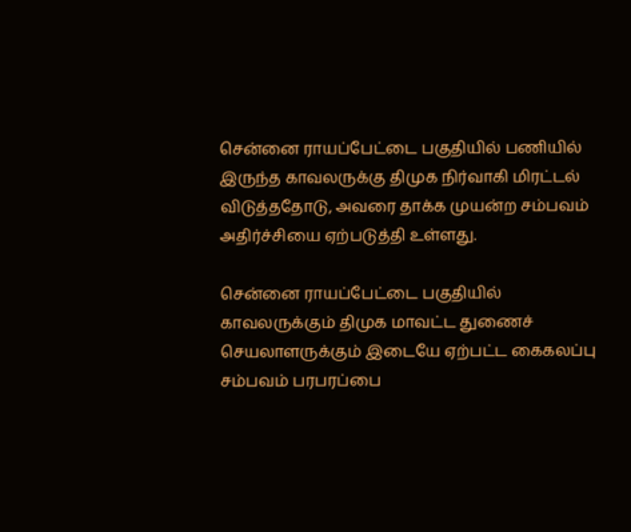சென்னை ராயப்பேட்டை பகுதியில் பணியில் இருந்த காவலருக்கு திமுக நிர்வாகி மிரட்டல் விடுத்ததோடு, அவரை தாக்க முயன்ற சம்பவம் அதிர்ச்சியை ஏற்படுத்தி உள்ளது.

சென்னை ராயப்பேட்டை பகுதியில் காவலருக்கும் திமுக மாவட்ட துணைச் செயலாளருக்கும் இடையே ஏற்பட்ட கைகலப்பு சம்பவம் பரபரப்பை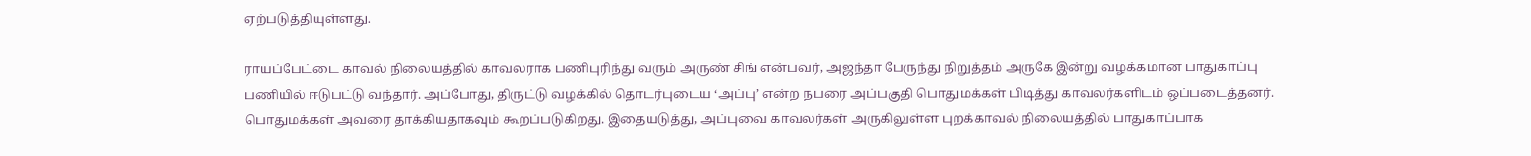ஏற்படுத்தியுள்ளது.

ராயப்பேட்டை காவல் நிலையத்தில் காவலராக பணிபுரிந்து வரும் அருண் சிங் என்பவர், அஜந்தா பேருந்து நிறுத்தம் அருகே இன்று வழக்கமான பாதுகாப்பு பணியில் ஈடுபட்டு வந்தார். அப்போது, திருட்டு வழக்கில் தொடர்புடைய ‘அப்பு’ என்ற நபரை அப்பகுதி பொதுமக்கள் பிடித்து காவலர்களிடம் ஒப்படைத்தனர். பொதுமக்கள் அவரை தாக்கியதாகவும் கூறப்படுகிறது. இதையடுத்து, அப்புவை காவலர்கள் அருகிலுள்ள புறக்காவல் நிலையத்தில் பாதுகாப்பாக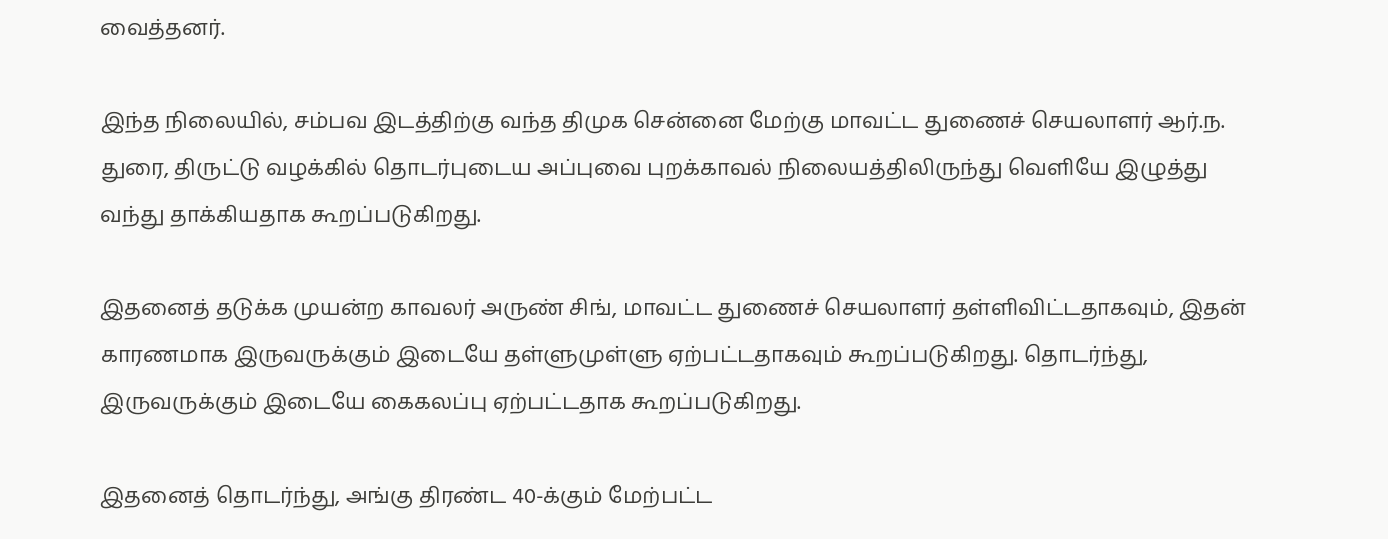வைத்தனர்.

இந்த நிலையில், சம்பவ இடத்திற்கு வந்த திமுக சென்னை மேற்கு மாவட்ட துணைச் செயலாளர் ஆர்.ந. துரை, திருட்டு வழக்கில் தொடர்புடைய அப்புவை புறக்காவல் நிலையத்திலிருந்து வெளியே இழுத்து வந்து தாக்கியதாக கூறப்படுகிறது.

இதனைத் தடுக்க முயன்ற காவலர் அருண் சிங், மாவட்ட துணைச் செயலாளர் தள்ளிவிட்டதாகவும், இதன் காரணமாக இருவருக்கும் இடையே தள்ளுமுள்ளு ஏற்பட்டதாகவும் கூறப்படுகிறது. தொடர்ந்து, இருவருக்கும் இடையே கைகலப்பு ஏற்பட்டதாக கூறப்படுகிறது.

இதனைத் தொடர்ந்து, அங்கு திரண்ட 40-க்கும் மேற்பட்ட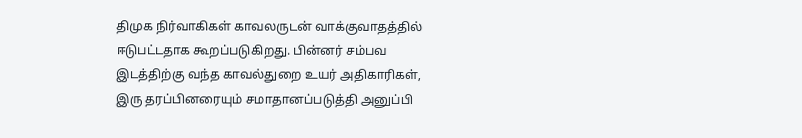திமுக நிர்வாகிகள் காவலருடன் வாக்குவாதத்தில் ஈடுபட்டதாக கூறப்படுகிறது. பின்னர் சம்பவ இடத்திற்கு வந்த காவல்துறை உயர் அதிகாரிகள், இரு தரப்பினரையும் சமாதானப்படுத்தி அனுப்பி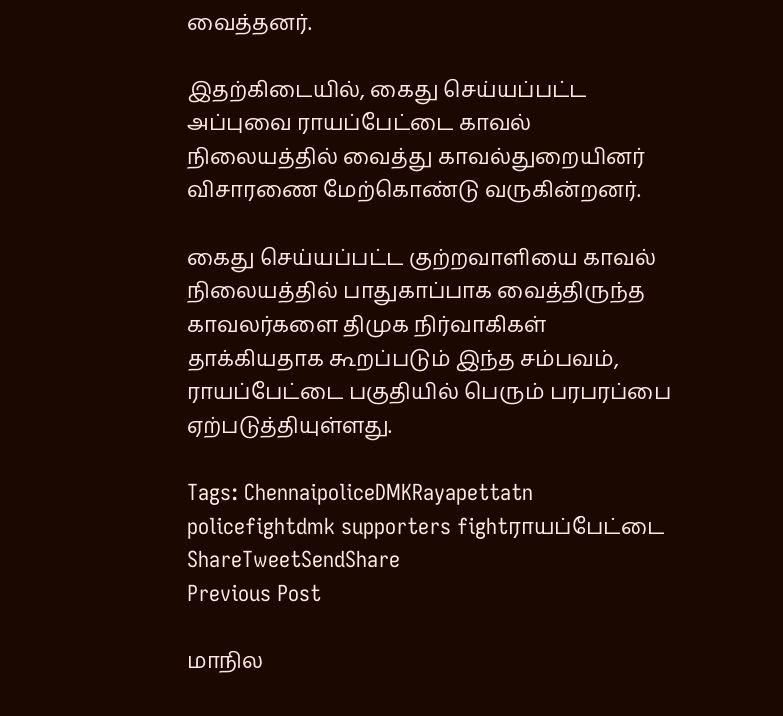வைத்தனர்.

இதற்கிடையில், கைது செய்யப்பட்ட அப்புவை ராயப்பேட்டை காவல் நிலையத்தில் வைத்து காவல்துறையினர் விசாரணை மேற்கொண்டு வருகின்றனர்.

கைது செய்யப்பட்ட குற்றவாளியை காவல் நிலையத்தில் பாதுகாப்பாக வைத்திருந்த காவலர்களை திமுக நிர்வாகிகள் தாக்கியதாக கூறப்படும் இந்த சம்பவம், ராயப்பேட்டை பகுதியில் பெரும் பரபரப்பை ஏற்படுத்தியுள்ளது.

Tags: ChennaipoliceDMKRayapettatn policefightdmk supporters fightராயப்பேட்டை
ShareTweetSendShare
Previous Post

மாநில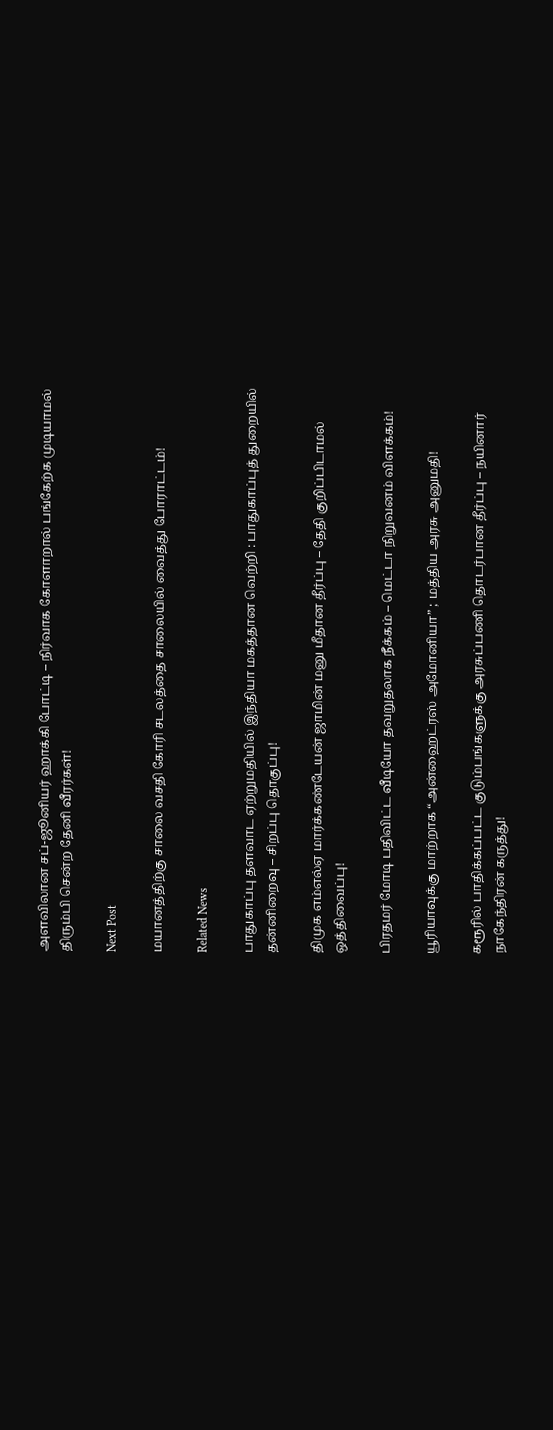அளவிலான சப்-ஜூனியர் ஹாக்கி போட்டி – நிர்வாக கோளாறால் பங்கேற்க முடியாமல் திரும்பி சென்ற தேனி வீரர்கள்!

Next Post

மயானத்திற்கு சாலை வசதி கோரி சடலத்தை சாலையில் வைத்து போராட்டம்!

Related News

பாதுகாப்பு தளவாட ஏற்றுமதியில் இந்தியா மகத்தான வெற்றி : பாதுகாப்புத் துறையில் தன்னிறைவு – சிறப்பு தொகுப்பு!

திமுக எம்எல்ஏ மார்க்கண்டேயன் ஜாமின் மனு மீதான தீர்ப்பு – தேதி குறிப்பிடாமல் ஒத்திவைப்பு!

பிரதமர் மோடி பதிவிட்ட வீடியோ தவறுதலாக நீக்கம் – மெட்டா நிறுவனம் விளக்கம்!

யூரியாவுக்கு மாற்றாக “அன்ஹைட்ரஸ் அமோனியா” ; மத்திய அரசு அனுமதி!

கரூரில் பாதிக்கப்பட்ட குடும்பங்களுக்கு அரசுப்பணி தொடர்பான தீர்ப்பு – நயினார் நாகேந்திரன் கருத்து!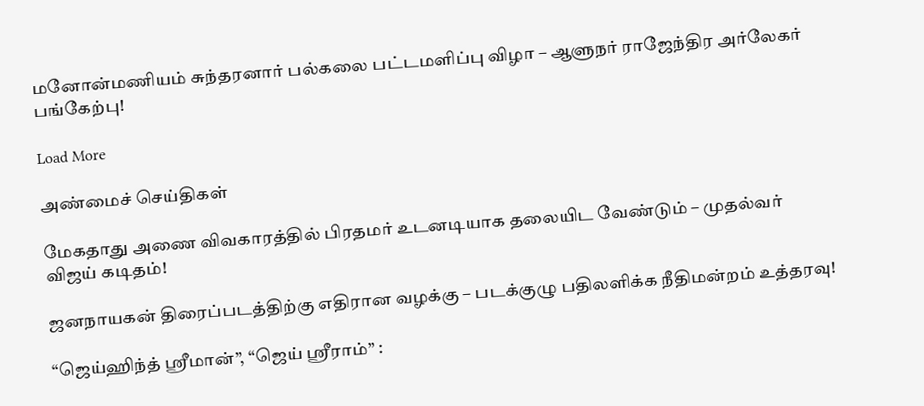மனோன்மணியம் சுந்தரனார் பல்கலை பட்டமளிப்பு விழா – ஆளுநர் ராஜேந்திர அர்லேகர் பங்கேற்பு!

Load More

அண்மைச் செய்திகள்

மேகதாது அணை விவகாரத்தில் பிரதமர் உடனடியாக தலையிட வேண்டும் – முதல்வர் விஜய் கடிதம்!

ஜனநாயகன் திரைப்படத்திற்கு எதிரான வழக்கு – படக்குழு பதிலளிக்க நீதிமன்றம் உத்தரவு!

“ஜெய்ஹிந்த் ஸ்ரீமான்”, “ஜெய் ஸ்ரீராம்” :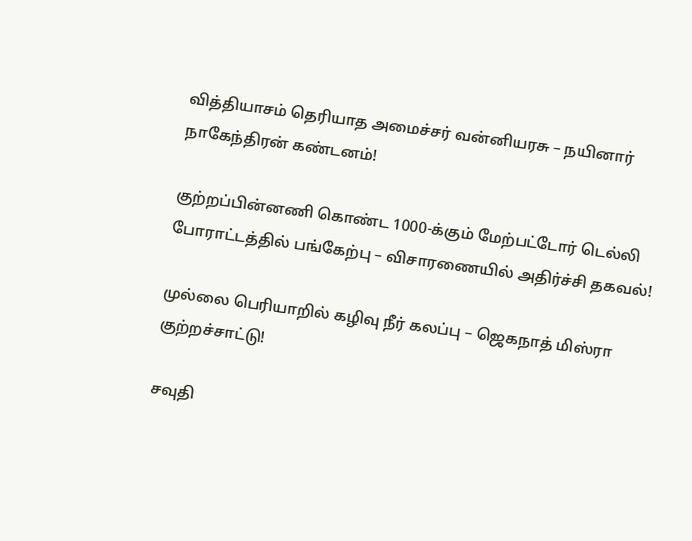வித்தியாசம் தெரியாத அமைச்சர் வன்னியரசு – நயினார் நாகேந்திரன் கண்டனம்!

குற்றப்பின்னணி கொண்ட 1000-க்கும் மேற்பட்டோர் டெல்லி போராட்டத்தில் பங்கேற்பு – விசாரணையில் அதிர்ச்சி தகவல்!

முல்லை பெரியாறில் கழிவு நீர் கலப்பு – ஜெகநாத் மிஸ்ரா குற்றச்சாட்டு!

சவுதி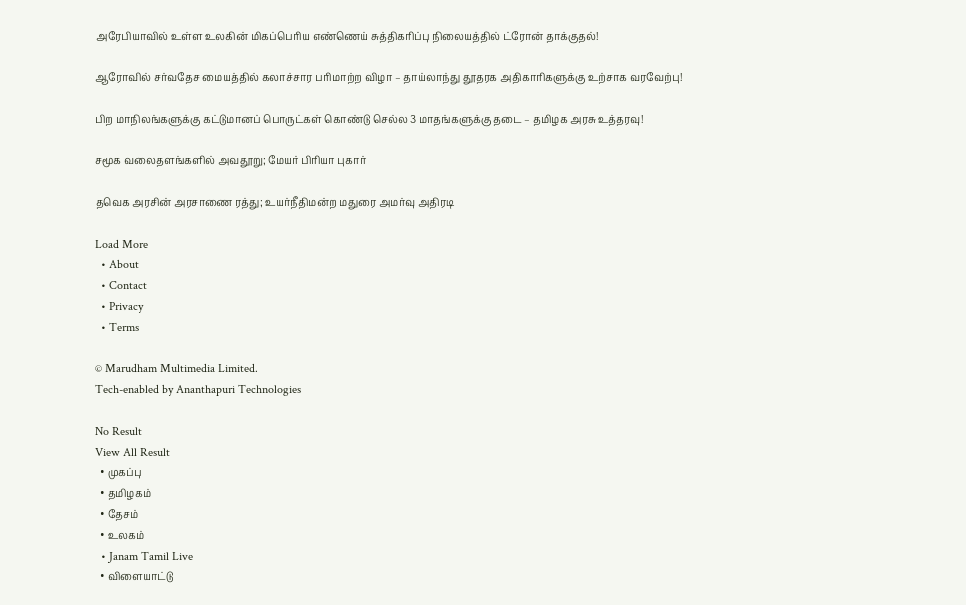அரேபியாவில் உள்ள உலகின் மிகப்பெரிய எண்ணெய் சுத்திகரிப்பு நிலையத்தில் ட்ரோன் தாக்குதல்!

ஆரோவில் சர்வதேச மையத்தில் கலாச்சார பரிமாற்ற விழா – தாய்லாந்து தூதரக அதிகாரிகளுக்கு உற்சாக வரவேற்பு!

பிற மாநிலங்களுக்கு கட்டுமானப் பொருட்கள் கொண்டு செல்ல 3 மாதங்களுக்கு தடை – தமிழக அரசு உத்தரவு!

சமூக வலைதளங்களில் அவதூறு; மேயர் பிரியா புகார்

தவெக அரசின் அரசாணை ரத்து; உயர்நீதிமன்ற மதுரை அமர்வு அதிரடி

Load More
  • About
  • Contact
  • Privacy
  • Terms

© Marudham Multimedia Limited.
Tech-enabled by Ananthapuri Technologies

No Result
View All Result
  • முகப்பு
  • தமிழகம்
  • தேசம்
  • உலகம்
  • Janam Tamil Live
  • விளையாட்டு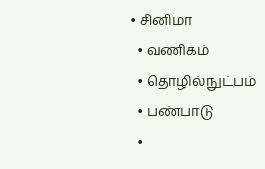• சினிமா
  • வணிகம்
  • தொழில்நுட்பம்
  • பண்பாடு
  •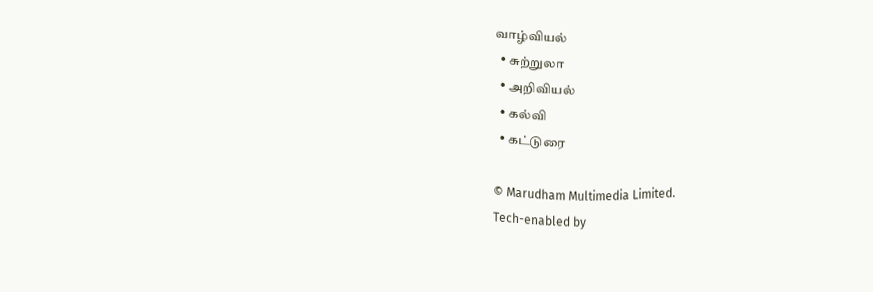வாழ்வியல்
  • சுற்றுலா
  • அறிவியல்
  • கல்வி
  • கட்டுரை

© Marudham Multimedia Limited.
Tech-enabled by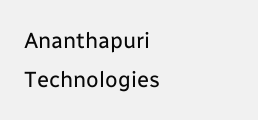Ananthapuri Technologies